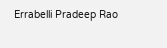Errabelli Pradeep Rao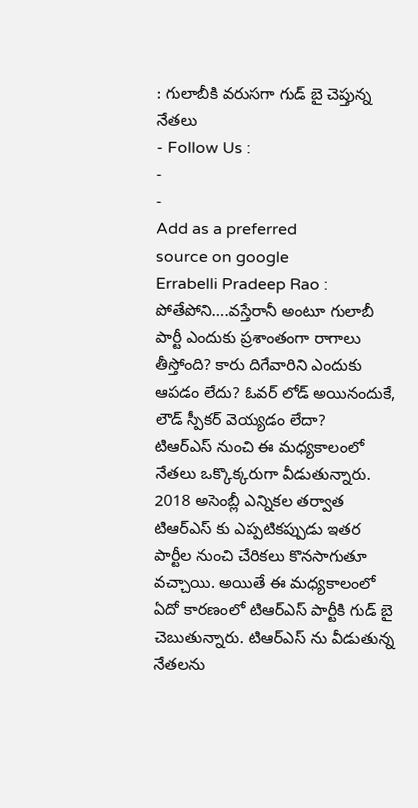: గులాబీకి వరుసగా గుడ్ బై చెప్తున్న నేతలు
- Follow Us :
-
-
Add as a preferred
source on google
Errabelli Pradeep Rao :
పోతేపోని….వస్తేరానీ అంటూ గులాబీ పార్టీ ఎందుకు ప్రశాంతంగా రాగాలు తీస్తోంది? కారు దిగేవారిని ఎందుకు ఆపడం లేదు? ఓవర్ లోడ్ అయినందుకే, లౌడ్ స్పీకర్ వెయ్యడం లేదా?
టిఆర్ఎస్ నుంచి ఈ మధ్యకాలంలో నేతలు ఒక్కొక్కరుగా వీడుతున్నారు. 2018 అసెంబ్లీ ఎన్నికల తర్వాత టిఆర్ఎస్ కు ఎప్పటికప్పుడు ఇతర పార్టీల నుంచి చేరికలు కొనసాగుతూ వచ్చాయి. అయితే ఈ మధ్యకాలంలో ఏదో కారణంలో టిఆర్ఎస్ పార్టీకి గుడ్ బై చెబుతున్నారు. టిఆర్ఎస్ ను వీడుతున్న నేతలను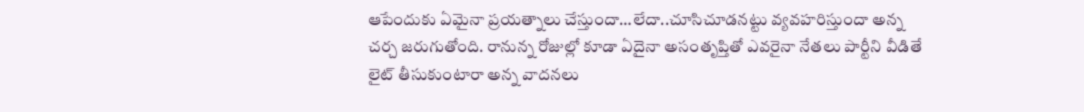ఆపేందుకు ఏమైనా ప్రయత్నాలు చేస్తుందా…లేదా..చూసిచూడనట్టు వ్యవహరిస్తుందా అన్న చర్చ జరుగుతోంది. రానున్న రోజుల్లో కూడా ఏదైనా అసంతృప్తితో ఎవరైనా నేతలు పార్టీని వీడితే లైట్ తీసుకుంటారా అన్న వాదనలు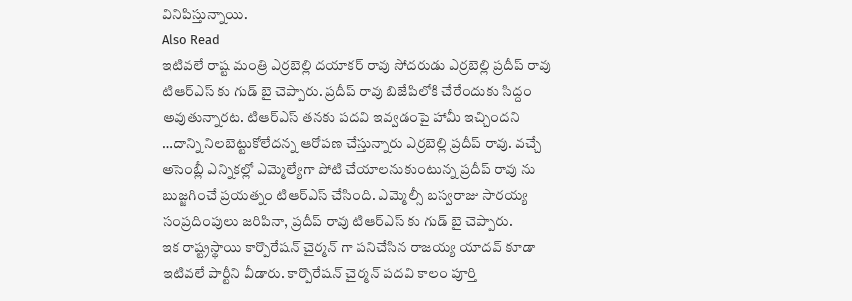వినిపిస్తున్నాయి.
Also Read
ఇటివలే రాష్ట మంత్రి ఎర్రబెల్లి దయాకర్ రావు సోదరుడు ఎర్రబెల్లి ప్రదీప్ రావు టిఆర్ఎస్ కు గుడ్ బై చెప్పారు. ప్రదీప్ రావు బిజేపిలోకి చేరేందుకు సిద్దం అవుతున్నారట. టిఆర్ఎస్ తనకు పదవి ఇవ్వడంపై హామీ ఇచ్చిందని …దాన్ని నిలబెట్టుకోలేదన్న ఆరోపణ చేస్తున్నారు ఎర్రబెల్లి ప్రదీప్ రావు. వచ్చే అసెంబ్లీ ఎన్నికల్లో ఎమ్మెల్యేగా పోటి చేయాలనుకుంటున్న ప్రదీప్ రావు ను బుజ్జగించే ప్రయత్నం టిఆర్ఎస్ చేసింది. ఎమ్మెల్సీ బస్వరాజు సారయ్య సంప్రదింపులు జరిపినా, ప్రదీప్ రావు టిఆర్ఎస్ కు గుడ్ బై చెప్పారు.
ఇక రాష్ట్రస్థాయి కార్పొరేషన్ చైర్మన్ గా పనిచేసిన రాజయ్య యాదవ్ కూడా ఇటివలే పార్టీని వీడారు. కార్పొరేషన్ చైర్మన్ పదవి కాలం పూర్తి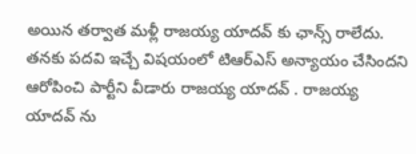అయిన తర్వాత మళ్లీ రాజయ్య యాదవ్ కు ఛాన్స్ రాలేదు. తనకు పదవి ఇచ్చే విషయంలో టిఆర్ఎస్ అన్యాయం చేసిందని ఆరోపించి పార్టీని వీడారు రాజయ్య యాదవ్ . రాజయ్య యాదవ్ ను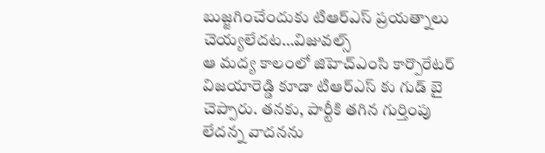బుజ్జగించేందుకు టిఆర్ఎస్ ప్రయత్నాలు చెయ్యలేదట…విజువల్స్
ఆ మద్య కాలంలో జిహెచ్ఎంసి కార్పొరేటర్ విజయారెడ్డి కూడా టిఆర్ఎస్ కు గుడ్ బై చెప్పారు. తనకు, పార్టీకి తగిన గుర్తింపు లేదన్న వాదనను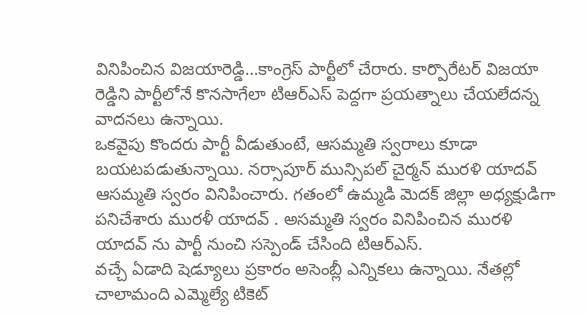వినిపించిన విజయారెడ్డి…కాంగ్రెస్ పార్టీలో చేరారు. కార్పొరేటర్ విజయా రెడ్డిని పార్టీలోనే కొనసాగేలా టిఆర్ఎస్ పెద్దగా ప్రయత్నాలు చేయలేదన్న వాదనలు ఉన్నాయి.
ఒకవైపు కొందరు పార్టీ వీడుతుంటే, ఆసమ్మతి స్వరాలు కూడా బయటపడుతున్నాయి. నర్సాపూర్ మున్సిపల్ చైర్మన్ మురళి యాదవ్ ఆసమ్మతి స్వరం వినిపించారు. గతంలో ఉమ్మడి మెదక్ జిల్లా అధ్యక్షుడిగా పనిచేశారు మురళీ యాదవ్ . అసమ్మతి స్వరం వినిపించిన మురళి యాదవ్ ను పార్టీ నుంచి సస్పెండ్ చేసింది టిఆర్ఎస్.
వచ్చే ఏడాది షెడ్యూలు ప్రకారం అసెంబ్లీ ఎన్నికలు ఉన్నాయి. నేతల్లో చాలామంది ఎమ్మెల్యే టికెట్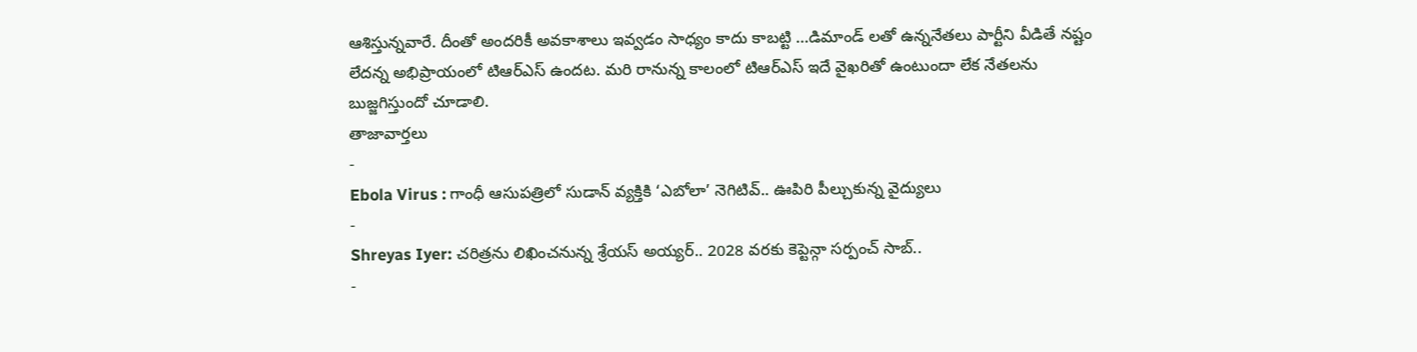ఆశిస్తున్నవారే. దీంతో అందరికీ అవకాశాలు ఇవ్వడం సాధ్యం కాదు కాబట్టి …డిమాండ్ లతో ఉన్ననేతలు పార్టీని వీడితే నష్టం లేదన్న అభిప్రాయంలో టిఆర్ఎస్ ఉందట. మరి రానున్న కాలంలో టిఆర్ఎస్ ఇదే వైఖరితో ఉంటుందా లేక నేతలను బుజ్జగిస్తుందో చూడాలి.
తాజావార్తలు
-
Ebola Virus : గాంధీ ఆసుపత్రిలో సుడాన్ వ్యక్తికి ‘ఎబోలా’ నెగిటివ్.. ఊపిరి పీల్చుకున్న వైద్యులు
-
Shreyas Iyer: చరిత్రను లిఖించనున్న శ్రేయస్ అయ్యర్.. 2028 వరకు కెప్టెన్గా సర్పంచ్ సాబ్..
-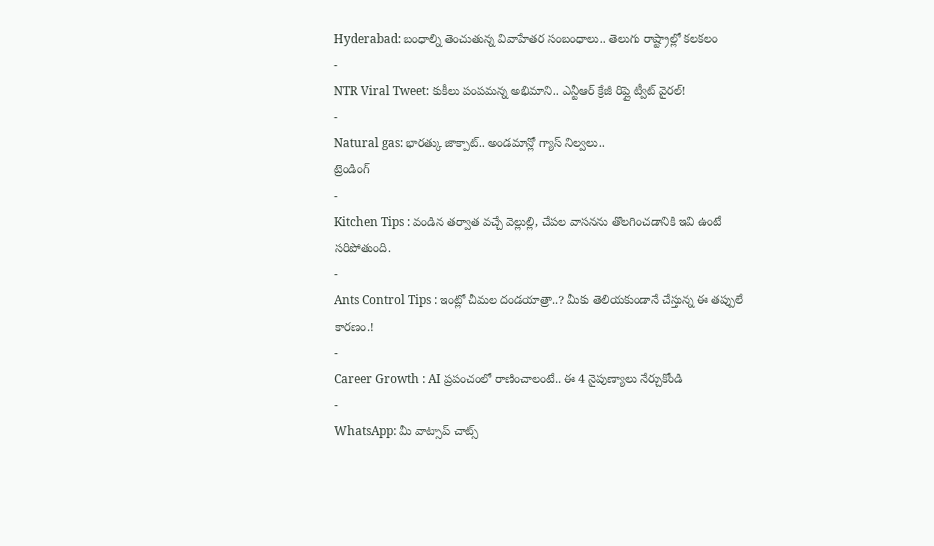Hyderabad: బంధాల్ని తెంచుతున్న వివాహేతర సంబంధాలు.. తెలుగు రాష్ట్రాల్లో కలకలం
-
NTR Viral Tweet: కుకీలు పంపమన్న అభిమాని.. ఎన్టీఆర్ క్రేజీ రిప్లై ట్వీట్ వైరల్!
-
Natural gas: భారత్కు జాక్పాట్.. అండమాన్లో గ్యాస్ నిల్వలు..
ట్రెండింగ్
-
Kitchen Tips : వండిన తర్వాత వచ్చే వెల్లుల్లి, చేపల వాసనను తొలగించడానికి ఇవి ఉంటే సరిపోతుంది.
-
Ants Control Tips : ఇంట్లో చీమల దండయాత్రా..? మీకు తెలియకుండానే చేస్తున్న ఈ తప్పులే కారణం.!
-
Career Growth : AI ప్రపంచంలో రాణించాలంటే.. ఈ 4 నైపుణ్యాలు నేర్చుకోండి
-
WhatsApp: మీ వాట్సాప్ చాట్స్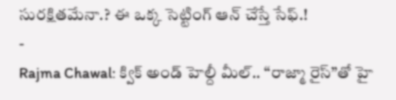సురక్షితమేనా.? ఈ ఒక్క సెట్టింగ్ ఆన్ చేస్తే సేఫ్.!
-
Rajma Chawal: క్విక్ అండ్ హెల్దీ మీల్.. “రాజ్మా రైస్”తో హై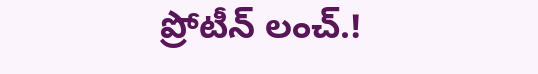ప్రోటీన్ లంచ్.!